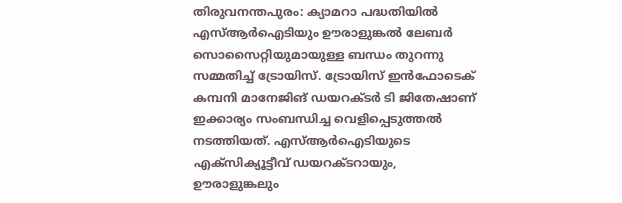തിരുവനന്തപുരം: ക്യാമറാ പദ്ധതിയിൽ എസ്ആർഐടിയും ഊരാളുങ്കൽ ലേബർ സൊസൈറ്റിയുമായുള്ള ബന്ധം തുറന്നു സമ്മതിച്ച് ട്രോയിസ്. ട്രോയിസ് ഇൻഫോടെക് കമ്പനി മാനേജിങ് ഡയറക്ടർ ടി ജിതേഷാണ് ഇക്കാര്യം സംബന്ധിച്ച വെളിപ്പെടുത്തൽ നടത്തിയത്. എസ്ആർഐടിയുടെ എക്സിക്യൂട്ടീവ് ഡയറക്ടറായും, ഊരാളുങ്കലും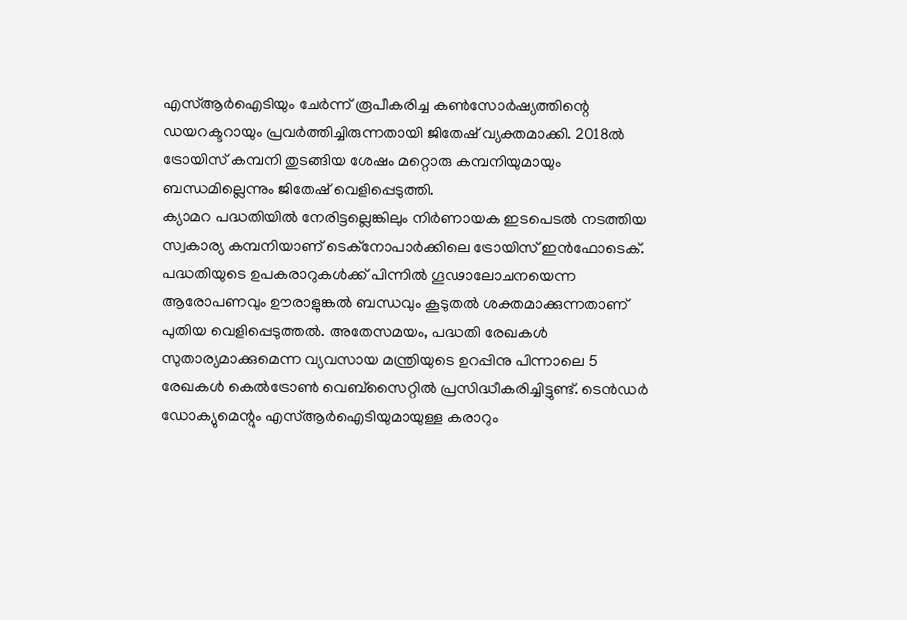എസ്ആർഐടിയും ചേർന്ന് രൂപീകരിച്ച കൺസോർഷ്യത്തിന്റെ ഡയറക്ടറായും പ്രവർത്തിച്ചിരുന്നതായി ജിതേഷ് വ്യക്തമാക്കി. 2018ൽ ട്രോയിസ് കമ്പനി തുടങ്ങിയ ശേഷം മറ്റൊരു കമ്പനിയുമായും ബന്ധമില്ലെന്നും ജിതേഷ് വെളിപ്പെടുത്തി.
ക്യാമറ പദ്ധതിയിൽ നേരിട്ടല്ലെങ്കിലും നിർണായക ഇടപെടൽ നടത്തിയ സ്വകാര്യ കമ്പനിയാണ് ടെക്നോപാർക്കിലെ ട്രോയിസ് ഇൻഫോടെക്. പദ്ധതിയുടെ ഉപകരാറുകൾക്ക് പിന്നിൽ ഗൂഢാലോചനയെന്ന ആരോപണവും ഊരാളുങ്കൽ ബന്ധവും കൂടുതൽ ശക്തമാക്കുന്നതാണ് പുതിയ വെളിപ്പെടുത്തൽ. അതേസമയം, പദ്ധതി രേഖകൾ സുതാര്യമാക്കുമെന്ന വ്യവസായ മന്ത്രിയുടെ ഉറപ്പിനു പിന്നാലെ 5 രേഖകൾ കെൽട്രോൺ വെബ്സൈറ്റിൽ പ്രസിദ്ധീകരിച്ചിട്ടുണ്ട്. ടെൻഡർ ഡോക്യുമെന്റും എസ്ആർഐടിയുമായുള്ള കരാറും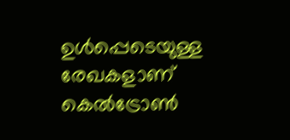ഉൾപ്പെടെയുള്ള രേഖകളാണ് കെൽട്രോൺ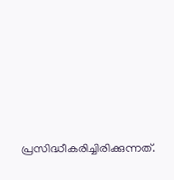പ്രസിദ്ധീകരിച്ചിരിക്കുന്നത്.